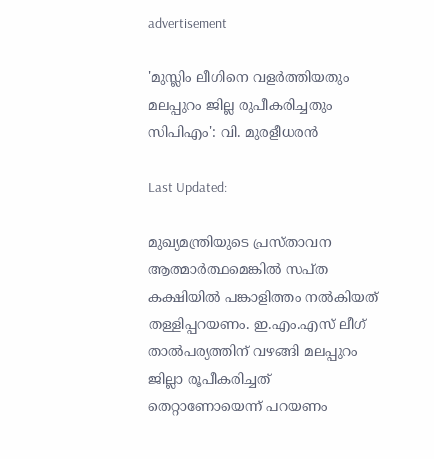advertisement

'മുസ്ലിം ലീഗിനെ വളര്‍ത്തിയതും മലപ്പുറം ജില്ല രുപീകരിച്ചതും സിപിഎം': വി. മുരളീധരന്‍

Last Updated:

മുഖ്യമന്ത്രിയുടെ പ്രസ്താവന ആത്മാര്‍ത്ഥമെങ്കില്‍ സപ്ത കക്ഷിയില്‍ പങ്കാളിത്തം നല്‍കിയത് തള്ളിപ്പറയണം. ഇ.എം.എസ് ലീഗ് താല്‍പര്യത്തിന് വഴങ്ങി മലപ്പുറം ജില്ലാ രൂപീകരിച്ചത് തെറ്റാണോയെന്ന് പറയണം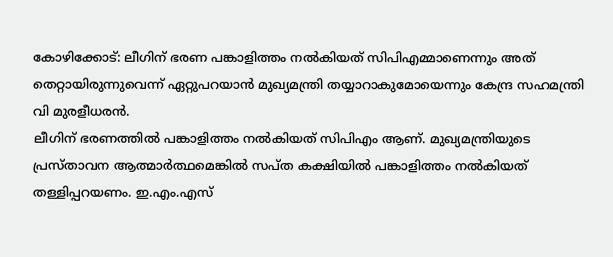കോഴിക്കോട്: ലീഗിന് ഭരണ പങ്കാളിത്തം നല്‍കിയത് സിപിഎമ്മാണെന്നും അത് തെറ്റായിരുന്നുവെന്ന് ഏറ്റുപറയാന്‍ മുഖ്യമന്ത്രി തയ്യാറാകുമോയെന്നും കേന്ദ്ര സഹമന്ത്രി വി മുരളീധരന്‍.
ലീഗിന് ഭരണത്തില്‍ പങ്കാളിത്തം നല്‍കിയത് സിപിഎം ആണ്. മുഖ്യമന്ത്രിയുടെ പ്രസ്താവന ആത്മാര്‍ത്ഥമെങ്കില്‍ സപ്ത കക്ഷിയില്‍ പങ്കാളിത്തം നല്‍കിയത് തള്ളിപ്പറയണം. ഇ.എം.എസ്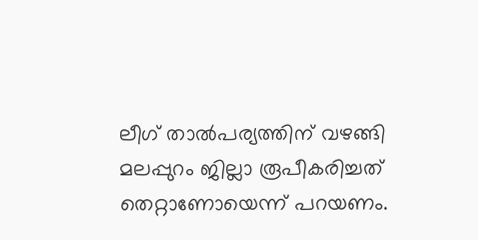ലീഗ് താല്‍പര്യത്തിന് വഴങ്ങി മലപ്പുറം ജില്ലാ രൂപീകരിച്ചത് തെറ്റാണോയെന്ന് പറയണം.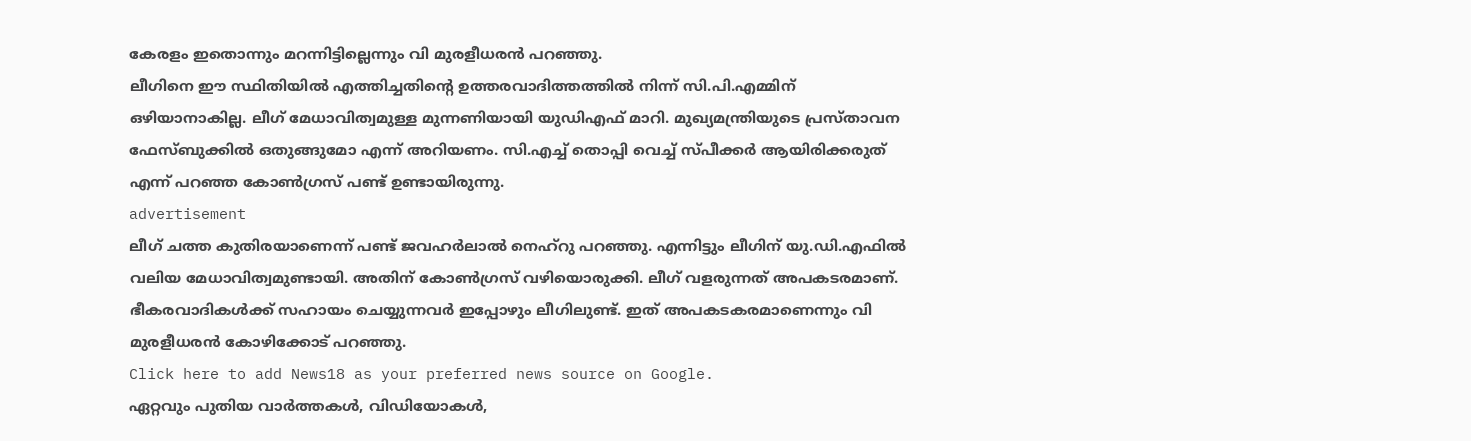കേരളം ഇതൊന്നും മറന്നിട്ടില്ലെന്നും വി മുരളീധരന്‍ പറഞ്ഞു.
ലീഗിനെ ഈ സ്ഥിതിയില്‍ എത്തിച്ചതിന്റെ ഉത്തരവാദിത്തത്തില്‍ നിന്ന് സി.പി.എമ്മിന് ഒഴിയാനാകില്ല. ലീഗ് മേധാവിത്വമുള്ള മുന്നണിയായി യുഡിഎഫ് മാറി. മുഖ്യമന്ത്രിയുടെ പ്രസ്താവന ഫേസ്ബുക്കില്‍ ഒതുങ്ങുമോ എന്ന് അറിയണം. സി.എച്ച് തൊപ്പി വെച്ച് സ്പീക്കര്‍ ആയിരിക്കരുത് എന്ന് പറഞ്ഞ കോണ്‍ഗ്രസ് പണ്ട് ഉണ്ടായിരുന്നു.
advertisement
ലീഗ് ചത്ത കുതിരയാണെന്ന് പണ്ട് ജവഹര്‍ലാല്‍ നെഹ്‌റു പറഞ്ഞു. എന്നിട്ടും ലീഗിന് യു.ഡി.എഫില്‍ വലിയ മേധാവിത്വമുണ്ടായി. അതിന് കോണ്‍ഗ്രസ് വഴിയൊരുക്കി. ലീഗ് വളരുന്നത് അപകടരമാണ്. ഭീകരവാദികള്‍ക്ക് സഹായം ചെയ്യുന്നവര്‍ ഇപ്പോഴും ലീഗിലുണ്ട്. ഇത് അപകടകരമാണെന്നും വി മുരളീധരന്‍ കോഴിക്കോട് പറഞ്ഞു.
Click here to add News18 as your preferred news source on Google.
ഏറ്റവും പുതിയ വാർത്തകൾ, വിഡിയോകൾ,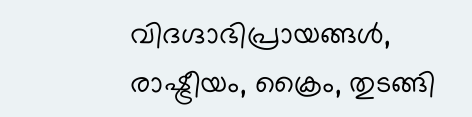വിദഗ്ദാഭിപ്രായങ്ങൾ, രാഷ്ട്രീയം, ക്രൈം, തുടങ്ങി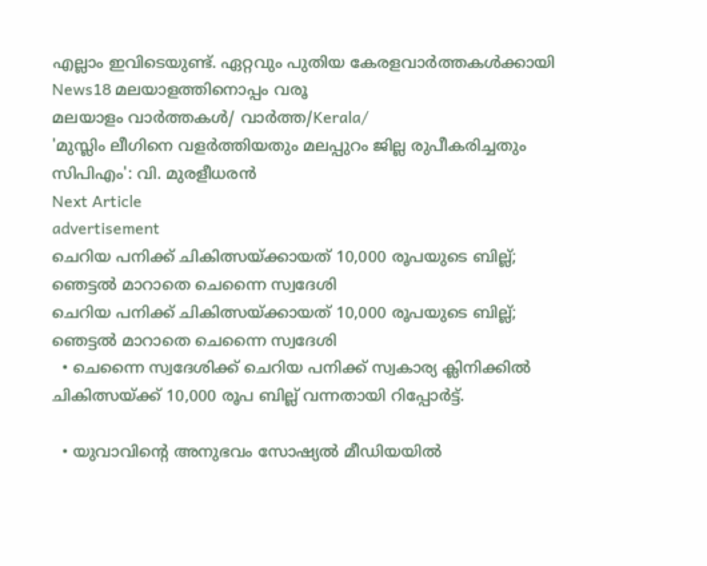എല്ലാം ഇവിടെയുണ്ട്. ഏറ്റവും പുതിയ കേരളവാർത്തകൾക്കായി News18 മലയാളത്തിനൊപ്പം വരൂ
മലയാളം വാർത്തകൾ/ വാർത്ത/Kerala/
'മുസ്ലിം ലീഗിനെ വളര്‍ത്തിയതും മലപ്പുറം ജില്ല രുപീകരിച്ചതും സിപിഎം': വി. മുരളീധരന്‍
Next Article
advertisement
ചെറിയ പനിക്ക് ചികിത്സയ്ക്കായത് 10,000 രൂപയുടെ ബില്ല്; ഞെട്ടൽ മാറാതെ ചെന്നൈ സ്വദേശി
ചെറിയ പനിക്ക് ചികിത്സയ്ക്കായത് 10,000 രൂപയുടെ ബില്ല്; ഞെട്ടൽ മാറാതെ ചെന്നൈ സ്വദേശി
  • ചെന്നൈ സ്വദേശിക്ക് ചെറിയ പനിക്ക് സ്വകാര്യ ക്ലിനിക്കിൽ ചികിത്സയ്ക്ക് 10,000 രൂപ ബില്ല് വന്നതായി റിപ്പോർട്ട്.

  • യുവാവിന്റെ അനുഭവം സോഷ്യൽ മീഡിയയിൽ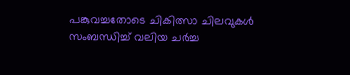പങ്കുവച്ചതോടെ ചികിത്സാ ചിലവുകൾ സംബന്ധിച്ച് വലിയ ചർച്ച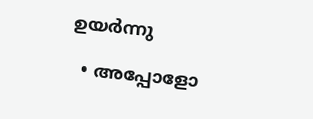ഉയർന്നു

  • അപ്പോളോ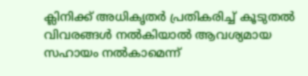ക്ലിനിക്ക് അധികൃതർ പ്രതികരിച്ച് കൂടുതൽ വിവരങ്ങൾ നൽകിയാൽ ആവശ്യമായ സഹായം നൽകാമെന്ന്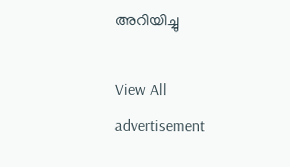അറിയിച്ചു

View All
advertisement